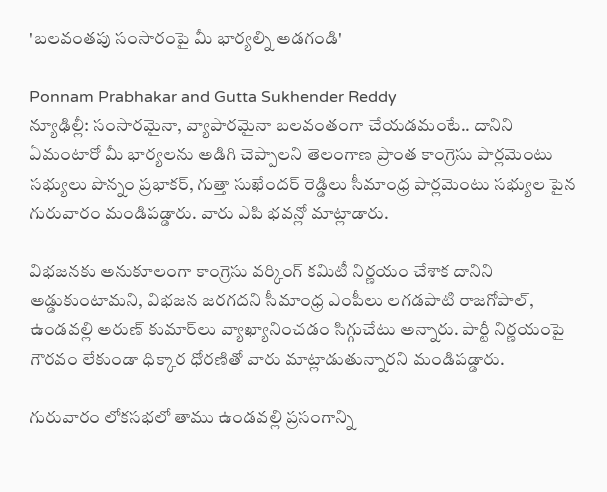'బలవంతపు సంసారంపై మీ భార్యల్ని అడగండి'

Ponnam Prabhakar and Gutta Sukhender Reddy
న్యూఢిల్లీ: సంసారమైనా, వ్యాపారమైనా బలవంతంగా చేయడమంటే.. దానిని ఏమంటారో మీ భార్యలను అడిగి చెప్పాలని తెలంగాణ ప్రాంత కాంగ్రెసు పార్లమెంటు సభ్యులు పొన్నం ప్రభాకర్, గుత్తా సుఖేందర్ రెడ్డిలు సీమాంధ్ర పార్లమెంటు సభ్యుల పైన గురువారం మండిపడ్డారు. వారు ఎపి భవన్లో మాట్లాడారు.

విభజనకు అనుకూలంగా కాంగ్రెసు వర్కింగ్ కమిటీ నిర్ణయం చేశాక దానిని అడ్డుకుంటామని, విభజన జరగదని సీమాంధ్ర ఎంపీలు లగడపాటి రాజగోపాల్, ఉండవల్లి అరుణ్ కుమార్‌లు వ్యాఖ్యానించడం సిగ్గుచేటు అన్నారు. పార్టీ నిర్ణయంపై గౌరవం లేకుండా ధిక్కార ధోరణితో వారు మాట్లాడుతున్నారని మండిపడ్డారు.

గురువారం లోకసభలో తాము ఉండవల్లి ప్రసంగాన్ని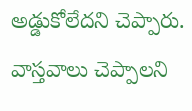అడ్డుకోలేదని చెప్పారు. వాస్తవాలు చెప్పాలని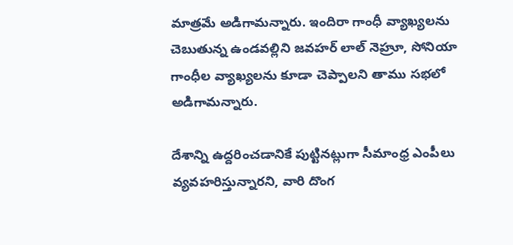మాత్రమే అడిగామన్నారు. ఇందిరా గాంధీ వ్యాఖ్యలను చెబుతున్న ఉండవల్లిని జవహర్ లాల్ నెహ్రూ, సోనియా గాంధీల వ్యాఖ్యలను కూడా చెప్పాలని తాము సభలో అడిగామన్నారు.

దేశాన్ని ఉద్దరించడానికే పుట్టినట్లుగా సీమాంధ్ర ఎంపీలు వ్యవహరిస్తున్నారని, వారి దొంగ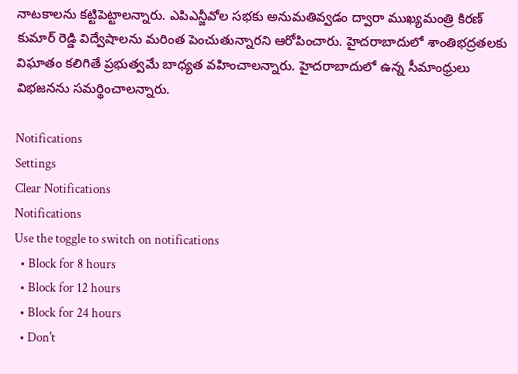నాటకాలను కట్టిపెట్టాలన్నారు. ఎపిఎన్జీవోల సభకు అనుమతివ్వడం ద్వారా ముఖ్యమంత్రి కిరణ్ కుమార్ రెడ్డి విద్వేషాలను మరింత పెంచుతున్నారని ఆరోపించారు. హైదరాబాదులో శాంతిభద్రతలకు విఘాతం కలిగితే ప్రభుత్వమే బాధ్యత వహించాలన్నారు. హైదరాబాదులో ఉన్న సీమాంధ్రులు విభజనను సమర్థించాలన్నారు.

Notifications
Settings
Clear Notifications
Notifications
Use the toggle to switch on notifications
  • Block for 8 hours
  • Block for 12 hours
  • Block for 24 hours
  • Don't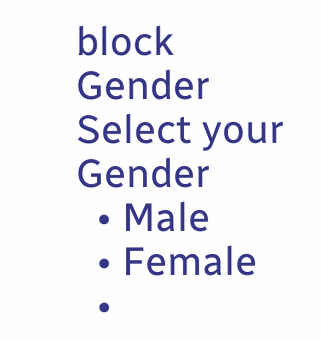block
Gender
Select your Gender
  • Male
  • Female
  •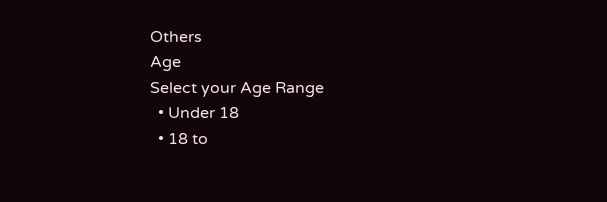Others
Age
Select your Age Range
  • Under 18
  • 18 to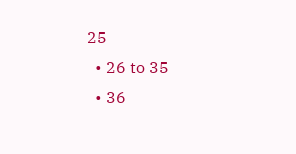25
  • 26 to 35
  • 36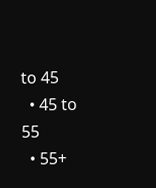to 45
  • 45 to 55
  • 55+